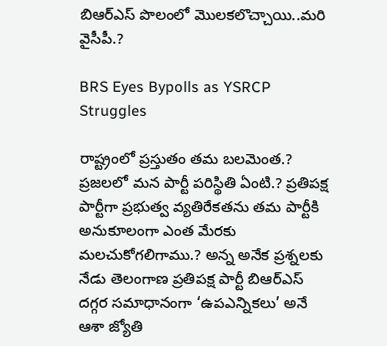బిఆర్ఎస్ పొలంలో మొలకలొచ్చాయి..మరి వైసీపీ.?

BRS Eyes Bypolls as YSRCP Struggles

రాష్ట్రంలో ప్రస్తుతం తమ బలమెంత.? ప్రజలలో మన పార్టీ పరిస్థితి ఏంటి.? ప్రతిపక్ష పార్టీగా ప్రభుత్వ వ్యతిరేకతను తమ పార్టీకి అనుకూలంగా ఎంత మేరకు మలచుకోగలిగాము.? అన్న అనేక ప్రశ్నలకు నేడు తెలంగాణ ప్రతిపక్ష పార్టీ బిఆర్ఎస్ దగ్గర సమాధానంగా ‘ఉపఎన్నికలు’ అనే ఆశా జ్యోతి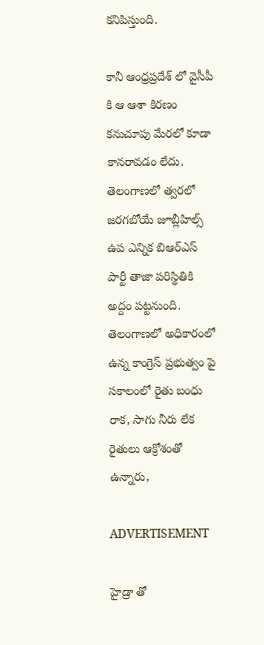కనిపిస్తుంది.

కానీ ఆంధ్రప్రదేశ్ లో వైసీపీ కి ఆ ఆశా కిరణం కనుచూపు మేరలో కూడా కానరావడం లేదు. తెలంగాణలో త్వరలో జరగబోయే జూబ్లీహిల్స్ ఉప ఎన్నిక బిఆర్ఎస్ పార్టీ తాజా పరిస్థితికి అద్దం పట్టనుంది. తెలంగాణలో అధికారంలో ఉన్న కాంగ్రెస్ ప్రభుత్వం పై సకాలంలో రైతు బంధు రాక, సాగు నీరు లేక రైతులు ఆక్రోశంతో ఉన్నారు,

ADVERTISEMENT

హైడ్రా తో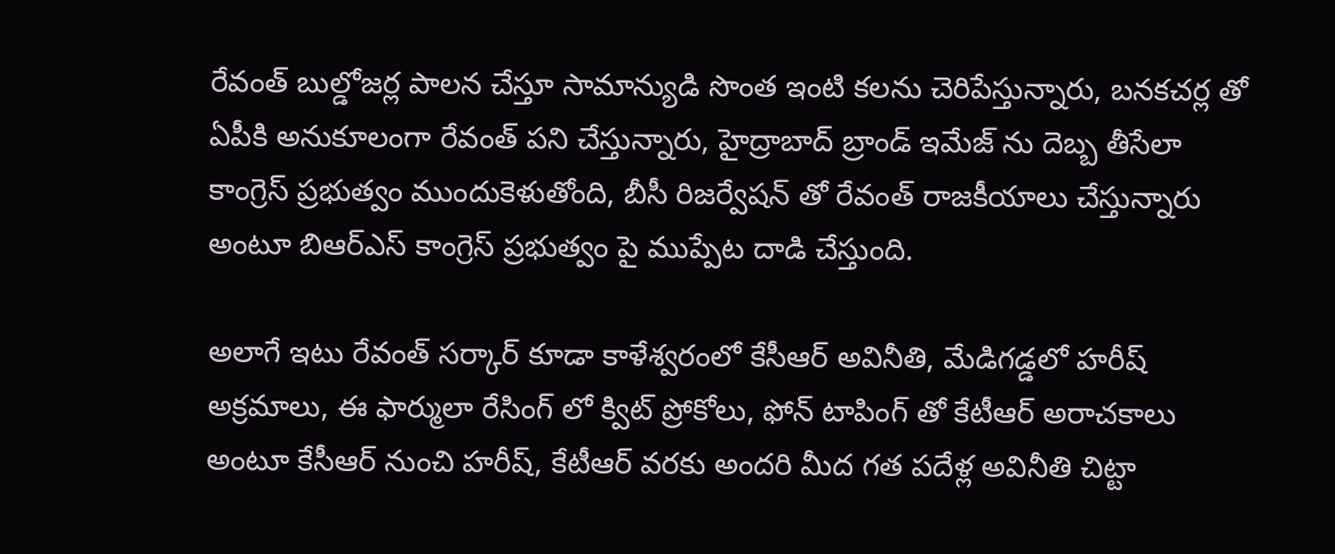రేవంత్ బుల్డోజర్ల పాలన చేస్తూ సామాన్యుడి సొంత ఇంటి కలను చెరిపేస్తున్నారు, బనకచర్ల తో ఏపీకి అనుకూలంగా రేవంత్ పని చేస్తున్నారు, హైద్రాబాద్ బ్రాండ్ ఇమేజ్ ను దెబ్బ తీసేలా కాంగ్రెస్ ప్రభుత్వం ముందుకెళుతోంది, బీసీ రిజర్వేషన్ తో రేవంత్ రాజకీయాలు చేస్తున్నారు అంటూ బిఆర్ఎస్ కాంగ్రెస్ ప్రభుత్వం పై ముప్పేట దాడి చేస్తుంది.

అలాగే ఇటు రేవంత్ సర్కార్ కూడా కాళేశ్వరంలో కేసీఆర్ అవినీతి, మేడిగడ్డలో హరీష్ అక్రమాలు, ఈ ఫార్ములా రేసింగ్ లో క్విట్ ప్రోకోలు, ఫోన్ టాపింగ్ తో కేటీఆర్ అరాచకాలు అంటూ కేసీఆర్ నుంచి హరీష్, కేటీఆర్ వరకు అందరి మీద గత పదేళ్ల అవినీతి చిట్టా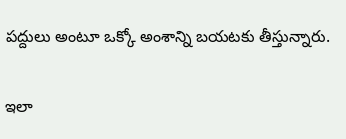పద్దులు అంటూ ఒక్కో అంశాన్ని బయటకు తీస్తున్నారు.

ఇలా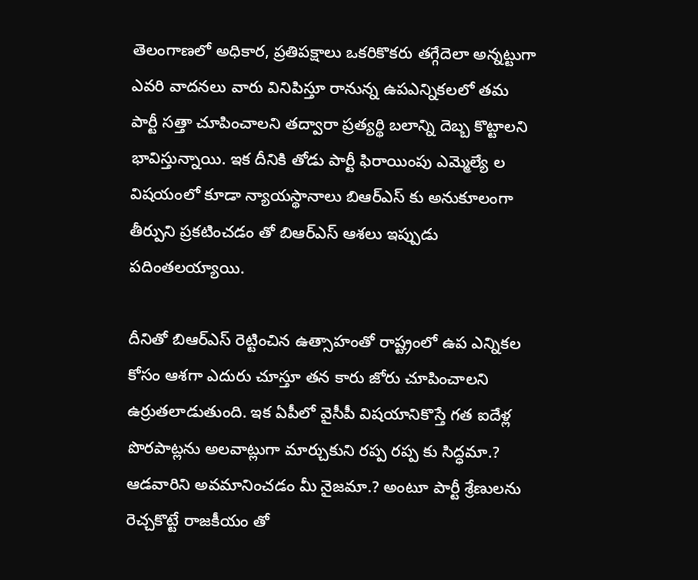తెలంగాణలో అధికార, ప్రతిపక్షాలు ఒకరికొకరు తగ్గేదెలా అన్నట్టుగా ఎవరి వాదనలు వారు వినిపిస్తూ రానున్న ఉపఎన్నికలలో తమ పార్టీ సత్తా చూపించాలని తద్వారా ప్రత్యర్థి బలాన్ని దెబ్బ కొట్టాలని భావిస్తున్నాయి. ఇక దీనికి తోడు పార్టీ ఫిరాయింపు ఎమ్మెల్యే ల విషయంలో కూడా న్యాయస్థానాలు బిఆర్ఎస్ కు అనుకూలంగా తీర్పుని ప్రకటించడం తో బిఆర్ఎస్ ఆశలు ఇప్పుడు పదింతలయ్యాయి.

దీనితో బిఆర్ఎస్ రెట్టించిన ఉత్సాహంతో రాష్ట్రంలో ఉప ఎన్నికల కోసం ఆశగా ఎదురు చూస్తూ తన కారు జోరు చూపించాలని ఉర్రుతలాడుతుంది. ఇక ఏపీలో వైసీపీ విషయానికొస్తే గత ఐదేళ్ల పొరపాట్లను అలవాట్లుగా మార్చుకుని రప్ప రప్ప కు సిద్ధమా.? ఆడవారిని అవమానించడం మీ నైజమా.? అంటూ పార్టీ శ్రేణులను రెచ్చకొట్టే రాజకీయం తో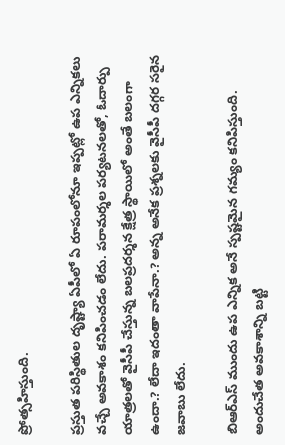ప్రోత్సహిస్తుంది.

ప్రస్తుత పరిస్థితుల దృష్ట్యా ఏపీలో ఏ రూపంలోనూ ఇప్పట్లో ఉప ఎన్నికలు వచ్చే అవకాశం కనిపించడం లేదు. పరామర్శల పర్యటనలతో, ఓదార్పు యాత్రలతో వైసీపీ చేస్తున్న బలప్రదర్శన క్షేత్ర స్థాయిలో అంతే బలంగా ఉందా.? లేదా ఇదంతా వాపేనా.? అన్న అనేక ప్రశ్నలకు వైసీపీ దగ్గర సరైన జవాబు లేదు.

బిఆర్ఎస్ ముందు ఉప ఎన్నిక అనే స్పష్టమైన గమ్యం కనిపిస్తుంది. అందుచేత అవకాశాన్ని బట్టి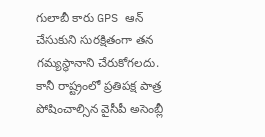గులాబీ కారు GPS ఆన్ చేసుకుని సురక్షితంగా తన గమ్యస్థానాని చేరుకోగలదు. కానీ రాష్ట్రంలో ప్రతిపక్ష పాత్ర పోషించాల్సిన వైసీపీ అసెంబ్లీ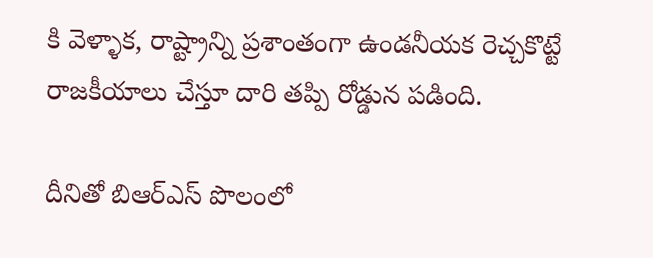కి వెళ్ళాక, రాష్ట్రాన్ని ప్రశాంతంగా ఉండనీయక రెచ్చకొట్టే రాజకీయాలు చేస్తూ దారి తప్పి రోడ్డున పడింది.

దీనితో బిఆర్ఎస్ పొలంలో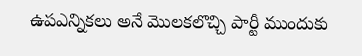ఉపఎన్నికలు అనే మొలకలొచ్చి పార్టీ ముందుకు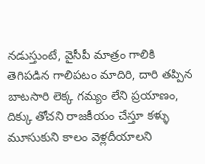నడుస్తుంటే, వైసీపీ మాత్రం గాలికి తెగిపడిన గాలిపటం మాదిరి, దారి తప్పిన బాటసారి లెక్క గమ్యం లేని ప్రయాణం, దిక్కు తోచని రాజకీయం చేస్తూ కళ్ళు మూసుకుని కాలం వెళ్లదీయాలని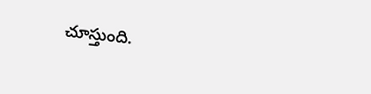చూస్తుంది.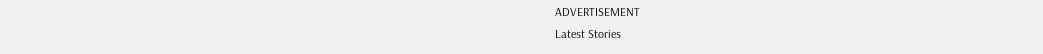ADVERTISEMENT
Latest Stories